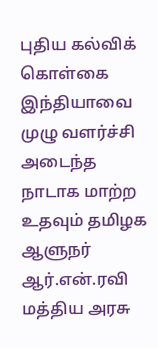புதிய கல்விக் கொள்கை இந்தியாவை முழு வளர்ச்சி அடைந்த நாடாக மாற்ற உதவும் தமிழக ஆளுநர் ஆர்.என்.ரவி
மத்திய அரசு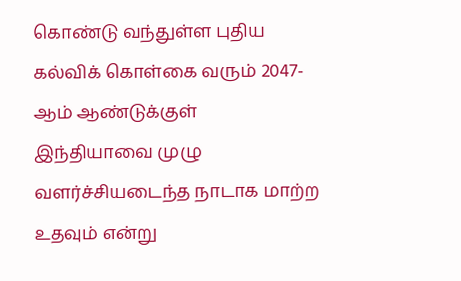கொண்டு வந்துள்ள புதிய கல்விக் கொள்கை வரும் 2047-ஆம் ஆண்டுக்குள் இந்தியாவை முழு வளர்ச்சியடைந்த நாடாக மாற்ற உதவும் என்று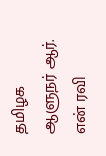தமிழக ஆளுநர் ஆர். என் ரவி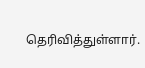தெரிவித்துள்ளார்.